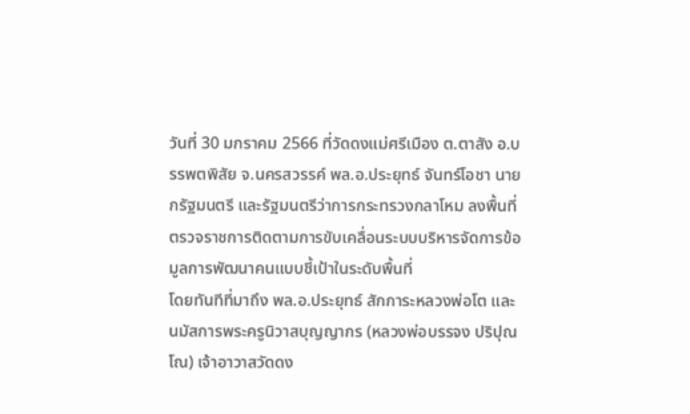วันที่ 30 มกราคม 2566 ที่วัดดงแม่ศรีเมือง ต.ตาสัง อ.บรรพตพิสัย จ.นครสวรรค์ พล.อ.ประยุทธ์ จันทร์โอชา นายกรัฐมนตรี และรัฐมนตรีว่าการกระทรวงกลาโหม ลงพื้นที่ตรวจราชการติดตามการขับเคลื่อนระบบบริหารจัดการข้อมูลการพัฒนาคนแบบชี้เป้าในระดับพื้นที่
โดยทันทีที่มาถึง พล.อ.ประยุทธ์ สักการะหลวงพ่อโต และนมัสการพระครูนิวาสบุญญากร (หลวงพ่อบรรจง ปริปุณโณ) เจ้าอาวาสวัดดง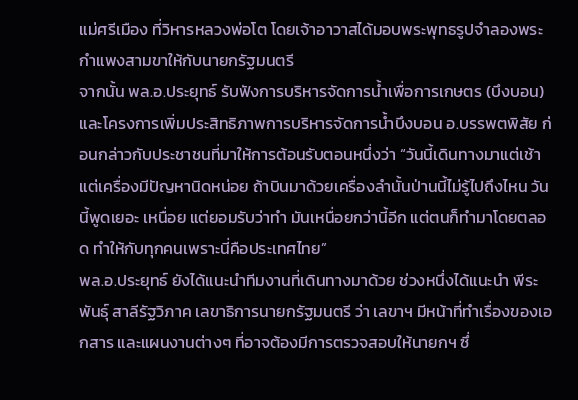แม่ศรีเมือง ที่วิหารหลวงพ่อโต โดยเจ้าอาวาสได้มอบพระพุทธรูปจำลองพระกำแพงสามขาให้กับนายกรัฐมนตรี
จากนั้น พล.อ.ประยุทธ์ รับฟังการบริหารจัดการน้ำเพื่อการเกษตร (บึงบอน) และโครงการเพิ่มประสิทธิภาพการบริหารจัดการน้ำบึงบอน อ.บรรพตพิสัย ก่อนกล่าวกับประชาชนที่มาให้การต้อนรับตอนหนึ่งว่า “วันนี้เดินทางมาแต่เช้า แต่เครื่องมีปัญหานิดหน่อย ถ้าบินมาด้วยเครื่องลำนั้นป่านนี้ไม่รู้ไปถึงไหน วันนี้พูดเยอะ เหนื่อย แต่ยอมรับว่าทำ มันเหนื่อยกว่านี้อีก แต่ตนก็ทำมาโดยตลอด ทำให้กับทุกคนเพราะนี่คือประเทศไทย”
พล.อ.ประยุทธ์ ยังได้แนะนำทีมงานที่เดินทางมาด้วย ช่วงหนึ่งได้แนะนำ พีระพันธุ์ สาลีรัฐวิภาค เลขาธิการนายกรัฐมนตรี ว่า เลขาฯ มีหน้าที่ทำเรื่องของเอกสาร และแผนงานต่างๆ ที่อาจต้องมีการตรวจสอบให้นายกฯ ซึ่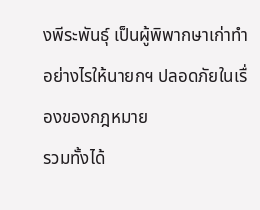งพีระพันธุ์ เป็นผู้พิพากษาเก่าทำอย่างไรให้นายกฯ ปลอดภัยในเรื่องของกฎหมาย
รวมทั้งได้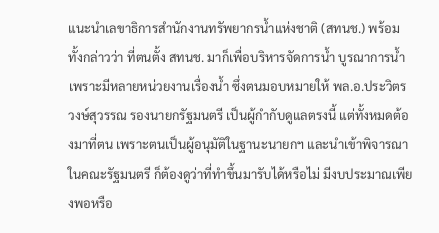แนะนำเลขาธิการสำนักงานทรัพยากรน้ำแห่งชาติ (สทนช.) พร้อมทั้งกล่าวว่า ที่ตนตั้ง สทนช. มาก็เพื่อบริหารจัดการน้ำ บูรณาการน้ำ เพราะมีหลายหน่วยงานเรื่องน้ำ ซึ่งตนมอบหมายให้ พล.อ.ประวิตร วงษ์สุวรรณ รองนายกรัฐมนตรี เป็นผู้กำกับดูแลตรงนี้ แต่ทั้งหมดต้องมาที่ตน เพราะตนเป็นผู้อนุมัติในฐานะนายกฯ และนำเข้าพิจารณาในคณะรัฐมนตรี ก็ต้องดูว่าที่ทำขึ้นมารับได้หรือไม่ มีงบประมาณเพียงพอหรือ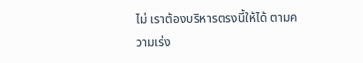ไม่ เราต้องบริหารตรงนี้ให้ได้ ตามความเร่ง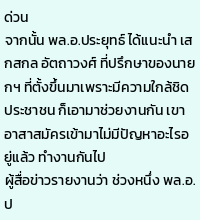ด่วน
จากนั้น พล.อ.ประยุทธ์ ได้แนะนำ เสกสกล อัตถาวงศ์ ที่ปรึกษาของนายกฯ ที่ตั้งขึ้นมาเพราะมีความใกล้ชิดประชาชน ก็เอามาช่วยงานกัน เขาอาสาสมัครเข้ามาไม่มีปัญหาอะไรอยู่แล้ว ทำงานกันไป
ผู้สื่อข่าวรายงานว่า ช่วงหนึ่ง พล.อ.ป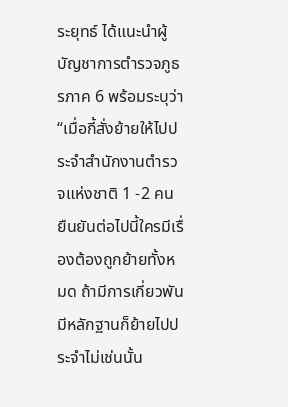ระยุทธ์ ได้แนะนำผู้บัญชาการตำรวจภูธรภาค 6 พร้อมระบุว่า “เมื่อกี้สั่งย้ายให้ไปประจำสำนักงานตำรวจแห่งชาติ 1 -2 คน ยืนยันต่อไปนี้ใครมีเรื่องต้องถูกย้ายทั้งหมด ถ้ามีการเกี่ยวพันมีหลักฐานก็ย้ายไปประจำไม่เช่นนั้น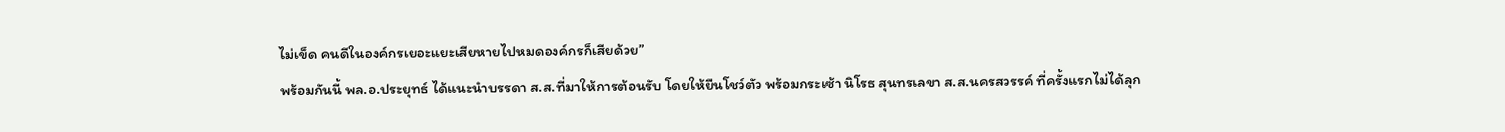ไม่เข็ด คนดีในองค์กรเยอะแยะเสียหายไปหมดองค์กรก็เสียด้วย”
พร้อมกันนี้ พล.อ.ประยุทธ์ ได้แนะนำบรรดา ส.ส.ที่มาให้การต้อนรับ โดยให้ยืนโชว์ตัว พร้อมกระเซ้า นิโรธ สุนทรเลขา ส.ส.นครสวรรค์ ที่ครั้งแรกไม่ได้ลุก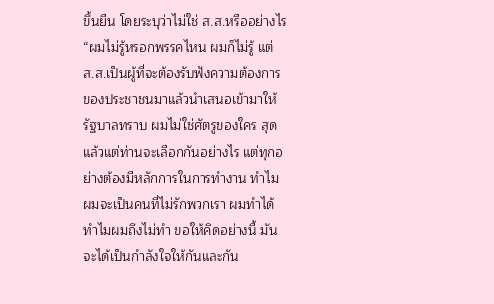ขึ้นยืน โดยระบุว่าไม่ใช่ ส.ส.หรืออย่างไร
“ผมไม่รู้หรอกพรรคไหน ผมก็ไม่รู้ แต่ ส.ส.เป็นผู้ที่จะต้องรับฟังความต้องการของประชาชนมาแล้วนำเสนอเข้ามาให้รัฐบาลทราบ ผมไม่ใช่ศัตรูของใคร สุดแล้วแต่ท่านจะเลือกกันอย่างไร แต่ทุกอย่างต้องมีหลักการในการทำงาน ทำไมผมจะเป็นคนที่ไม่รักพวกเรา ผมทำได้ทำไมผมถึงไม่ทำ ขอให้คิดอย่างนี้ มันจะได้เป็นกำลังใจให้กันและกัน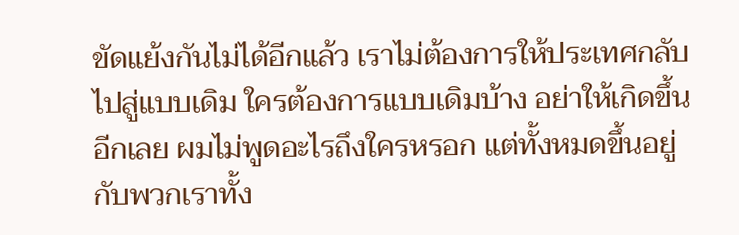ขัดแย้งกันไม่ได้อีกแล้ว เราไม่ต้องการให้ประเทศกลับไปสู่แบบเดิม ใครต้องการแบบเดิมบ้าง อย่าให้เกิดขึ้นอีกเลย ผมไม่พูดอะไรถึงใครหรอก แต่ทั้งหมดขึ้นอยู่กับพวกเราทั้ง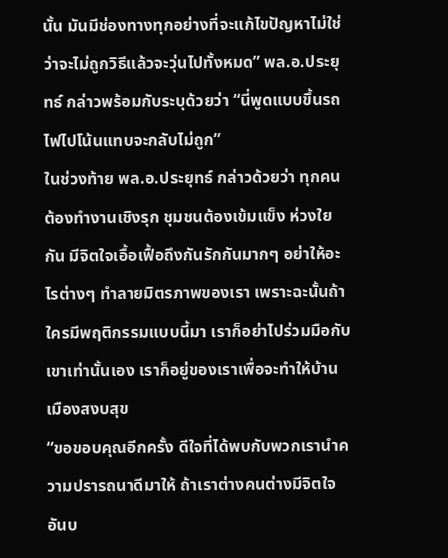นั้น มันมีช่องทางทุกอย่างที่จะแก้ไขปัญหาไม่ใช่ว่าจะไม่ถูกวิธีแล้วจะวุ่นไปทั้งหมด” พล.อ.ประยุทธ์ กล่าวพร้อมกับระบุด้วยว่า “นี่พูดแบบขึ้นรถไฟไปโน้นแทบจะกลับไม่ถูก”
ในช่วงท้าย พล.อ.ประยุทธ์ กล่าวด้วยว่า ทุกคนต้องทำงานเชิงรุก ชุมชนต้องเข้มแข็ง ห่วงใยกัน มีจิตใจเอื้อเฟื้อถึงกันรักกันมากๆ อย่าให้อะไรต่างๆ ทำลายมิตรภาพของเรา เพราะฉะนั้นถ้าใครมีพฤติกรรมแบบนี้มา เราก็อย่าไปร่วมมือกับเขาเท่านั้นเอง เราก็อยู่ของเราเพื่อจะทำให้บ้านเมืองสงบสุข
“ขอขอบคุณอีกครั้ง ดีใจที่ได้พบกับพวกเรานำความปรารถนาดีมาให้ ถ้าเราต่างคนต่างมีจิตใจอันบ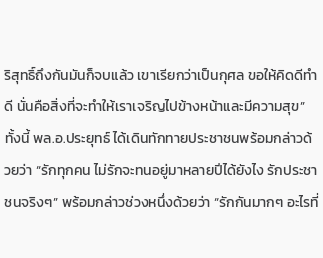ริสุทธิ์ถึงกันมันก็จบแล้ว เขาเรียกว่าเป็นกุศล ขอให้คิดดีทำดี นั่นคือสิ่งที่จะทำให้เราเจริญไปข้างหน้าและมีความสุข”
ทั้งนี้ พล.อ.ประยุทธ์ ได้เดินทักทายประชาชนพร้อมกล่าวด้วยว่า “รักทุกคน ไม่รักจะทนอยู่มาหลายปีได้ยังไง รักประชาชนจริงๆ” พร้อมกล่าวช่วงหนึ่งด้วยว่า “รักกันมากๆ อะไรที่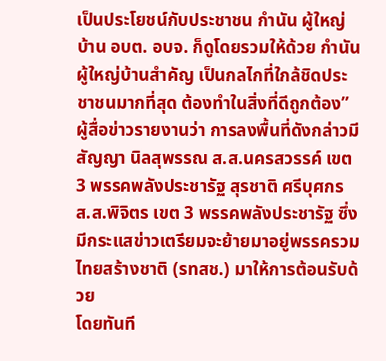เป็นประโยชน์กับประชาชน กำนัน ผู้ใหญ่บ้าน อบต. อบจ. ก็ดูโดยรวมให้ด้วย กำนันผู้ใหญ่บ้านสำคัญ เป็นกลไกที่ใกล้ชิดประชาชนมากที่สุด ต้องทำในสิ่งที่ดีถูกต้อง”
ผู้สื่อข่าวรายงานว่า การลงพื้นที่ดังกล่าวมี สัญญา นิลสุพรรณ ส.ส.นครสวรรค์ เขต 3 พรรคพลังประชารัฐ สุรชาติ ศรีบุศกร ส.ส.พิจิตร เขต 3 พรรคพลังประชารัฐ ซึ่งมีกระแสข่าวเตรียมจะย้ายมาอยู่พรรครวมไทยสร้างชาติ (รทสช.) มาให้การต้อนรับด้วย
โดยทันที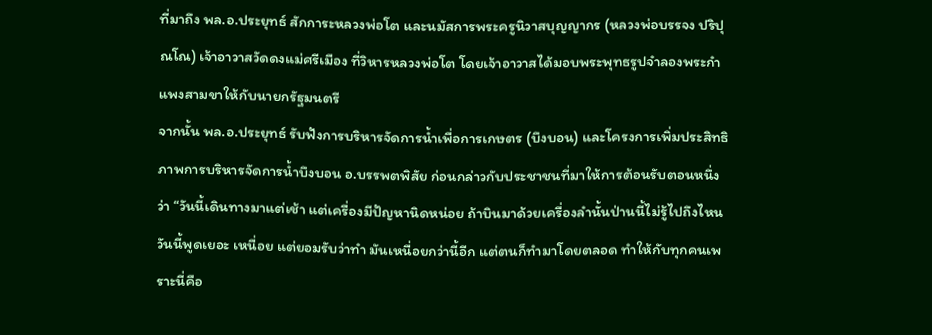ที่มาถึง พล.อ.ประยุทธ์ สักการะหลวงพ่อโต และนมัสการพระครูนิวาสบุญญากร (หลวงพ่อบรรจง ปริปุณโณ) เจ้าอาวาสวัดดงแม่ศรีเมือง ที่วิหารหลวงพ่อโต โดยเจ้าอาวาสได้มอบพระพุทธรูปจำลองพระกำแพงสามขาให้กับนายกรัฐมนตรี
จากนั้น พล.อ.ประยุทธ์ รับฟังการบริหารจัดการน้ำเพื่อการเกษตร (บึงบอน) และโครงการเพิ่มประสิทธิภาพการบริหารจัดการน้ำบึงบอน อ.บรรพตพิสัย ก่อนกล่าวกับประชาชนที่มาให้การต้อนรับตอนหนึ่งว่า “วันนี้เดินทางมาแต่เช้า แต่เครื่องมีปัญหานิดหน่อย ถ้าบินมาด้วยเครื่องลำนั้นป่านนี้ไม่รู้ไปถึงไหน วันนี้พูดเยอะ เหนื่อย แต่ยอมรับว่าทำ มันเหนื่อยกว่านี้อีก แต่ตนก็ทำมาโดยตลอด ทำให้กับทุกคนเพราะนี่คือ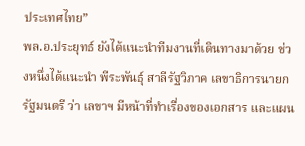ประเทศไทย”
พล.อ.ประยุทธ์ ยังได้แนะนำทีมงานที่เดินทางมาด้วย ช่วงหนึ่งได้แนะนำ พีระพันธุ์ สาลีรัฐวิภาค เลขาธิการนายกรัฐมนตรี ว่า เลขาฯ มีหน้าที่ทำเรื่องของเอกสาร และแผน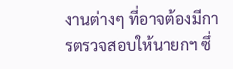งานต่างๆ ที่อาจต้องมีการตรวจสอบให้นายกฯ ซึ่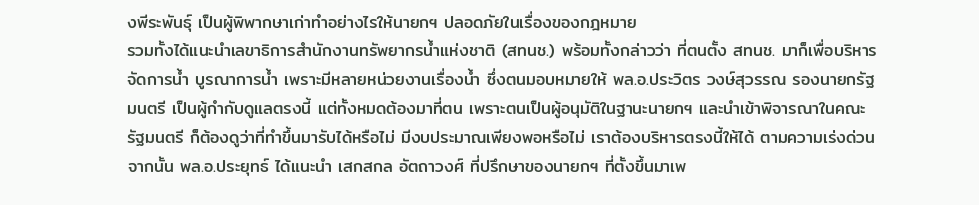งพีระพันธุ์ เป็นผู้พิพากษาเก่าทำอย่างไรให้นายกฯ ปลอดภัยในเรื่องของกฎหมาย
รวมทั้งได้แนะนำเลขาธิการสำนักงานทรัพยากรน้ำแห่งชาติ (สทนช.) พร้อมทั้งกล่าวว่า ที่ตนตั้ง สทนช. มาก็เพื่อบริหารจัดการน้ำ บูรณาการน้ำ เพราะมีหลายหน่วยงานเรื่องน้ำ ซึ่งตนมอบหมายให้ พล.อ.ประวิตร วงษ์สุวรรณ รองนายกรัฐมนตรี เป็นผู้กำกับดูแลตรงนี้ แต่ทั้งหมดต้องมาที่ตน เพราะตนเป็นผู้อนุมัติในฐานะนายกฯ และนำเข้าพิจารณาในคณะรัฐมนตรี ก็ต้องดูว่าที่ทำขึ้นมารับได้หรือไม่ มีงบประมาณเพียงพอหรือไม่ เราต้องบริหารตรงนี้ให้ได้ ตามความเร่งด่วน
จากนั้น พล.อ.ประยุทธ์ ได้แนะนำ เสกสกล อัตถาวงศ์ ที่ปรึกษาของนายกฯ ที่ตั้งขึ้นมาเพ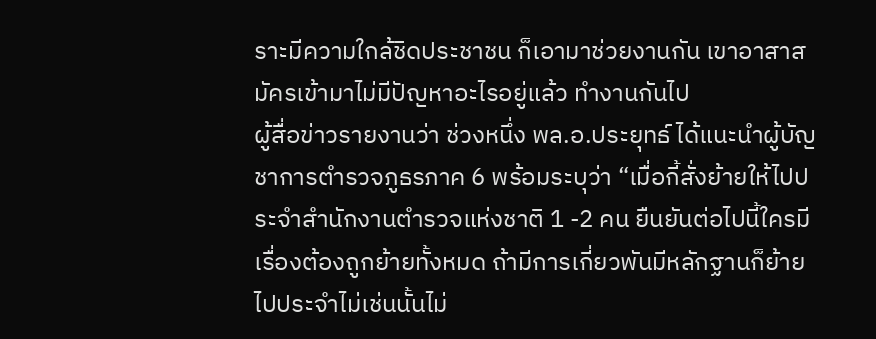ราะมีความใกล้ชิดประชาชน ก็เอามาช่วยงานกัน เขาอาสาสมัครเข้ามาไม่มีปัญหาอะไรอยู่แล้ว ทำงานกันไป
ผู้สื่อข่าวรายงานว่า ช่วงหนึ่ง พล.อ.ประยุทธ์ ได้แนะนำผู้บัญชาการตำรวจภูธรภาค 6 พร้อมระบุว่า “เมื่อกี้สั่งย้ายให้ไปประจำสำนักงานตำรวจแห่งชาติ 1 -2 คน ยืนยันต่อไปนี้ใครมีเรื่องต้องถูกย้ายทั้งหมด ถ้ามีการเกี่ยวพันมีหลักฐานก็ย้ายไปประจำไม่เช่นนั้นไม่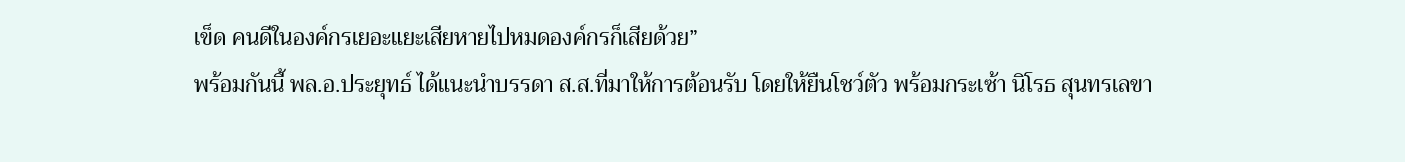เข็ด คนดีในองค์กรเยอะแยะเสียหายไปหมดองค์กรก็เสียด้วย”
พร้อมกันนี้ พล.อ.ประยุทธ์ ได้แนะนำบรรดา ส.ส.ที่มาให้การต้อนรับ โดยให้ยืนโชว์ตัว พร้อมกระเซ้า นิโรธ สุนทรเลขา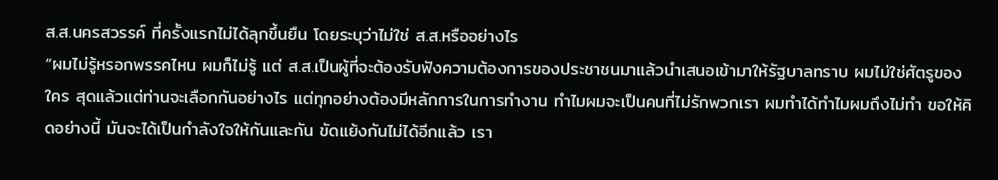ส.ส.นครสวรรค์ ที่ครั้งแรกไม่ได้ลุกขึ้นยืน โดยระบุว่าไม่ใช่ ส.ส.หรืออย่างไร
“ผมไม่รู้หรอกพรรคไหน ผมก็ไม่รู้ แต่ ส.ส.เป็นผู้ที่จะต้องรับฟังความต้องการของประชาชนมาแล้วนำเสนอเข้ามาให้รัฐบาลทราบ ผมไม่ใช่ศัตรูของใคร สุดแล้วแต่ท่านจะเลือกกันอย่างไร แต่ทุกอย่างต้องมีหลักการในการทำงาน ทำไมผมจะเป็นคนที่ไม่รักพวกเรา ผมทำได้ทำไมผมถึงไม่ทำ ขอให้คิดอย่างนี้ มันจะได้เป็นกำลังใจให้กันและกัน ขัดแย้งกันไม่ได้อีกแล้ว เรา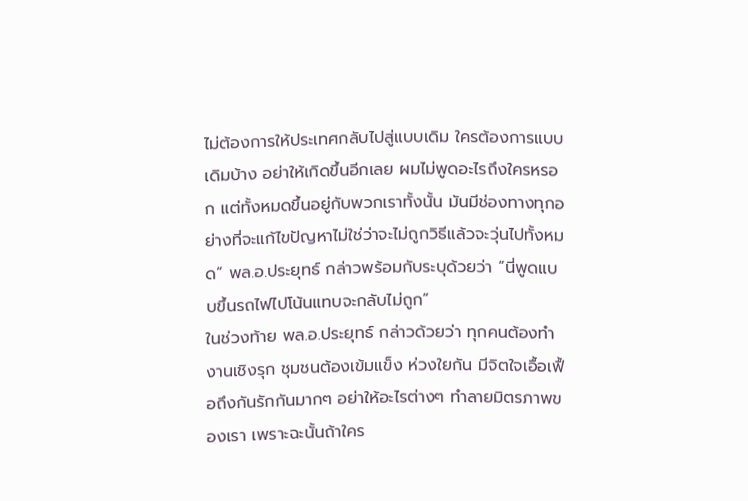ไม่ต้องการให้ประเทศกลับไปสู่แบบเดิม ใครต้องการแบบเดิมบ้าง อย่าให้เกิดขึ้นอีกเลย ผมไม่พูดอะไรถึงใครหรอก แต่ทั้งหมดขึ้นอยู่กับพวกเราทั้งนั้น มันมีช่องทางทุกอย่างที่จะแก้ไขปัญหาไม่ใช่ว่าจะไม่ถูกวิธีแล้วจะวุ่นไปทั้งหมด” พล.อ.ประยุทธ์ กล่าวพร้อมกับระบุด้วยว่า “นี่พูดแบบขึ้นรถไฟไปโน้นแทบจะกลับไม่ถูก”
ในช่วงท้าย พล.อ.ประยุทธ์ กล่าวด้วยว่า ทุกคนต้องทำงานเชิงรุก ชุมชนต้องเข้มแข็ง ห่วงใยกัน มีจิตใจเอื้อเฟื้อถึงกันรักกันมากๆ อย่าให้อะไรต่างๆ ทำลายมิตรภาพของเรา เพราะฉะนั้นถ้าใคร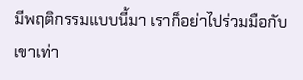มีพฤติกรรมแบบนี้มา เราก็อย่าไปร่วมมือกับเขาเท่า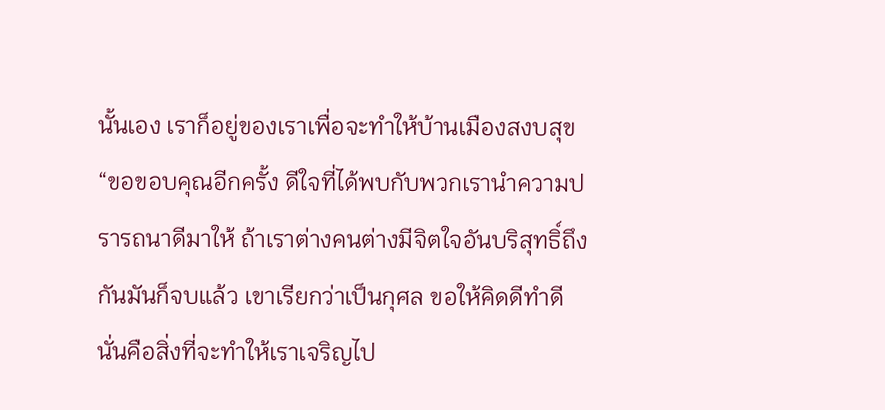นั้นเอง เราก็อยู่ของเราเพื่อจะทำให้บ้านเมืองสงบสุข
“ขอขอบคุณอีกครั้ง ดีใจที่ได้พบกับพวกเรานำความปรารถนาดีมาให้ ถ้าเราต่างคนต่างมีจิตใจอันบริสุทธิ์ถึงกันมันก็จบแล้ว เขาเรียกว่าเป็นกุศล ขอให้คิดดีทำดี นั่นคือสิ่งที่จะทำให้เราเจริญไป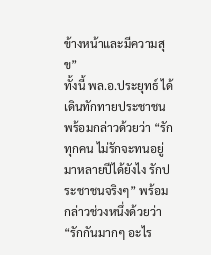ข้างหน้าและมีความสุข”
ทั้งนี้ พล.อ.ประยุทธ์ ได้เดินทักทายประชาชนพร้อมกล่าวด้วยว่า “รักทุกคน ไม่รักจะทนอยู่มาหลายปีได้ยังไง รักประชาชนจริงๆ” พร้อมกล่าวช่วงหนึ่งด้วยว่า “รักกันมากๆ อะไร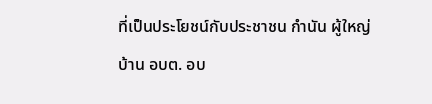ที่เป็นประโยชน์กับประชาชน กำนัน ผู้ใหญ่บ้าน อบต. อบ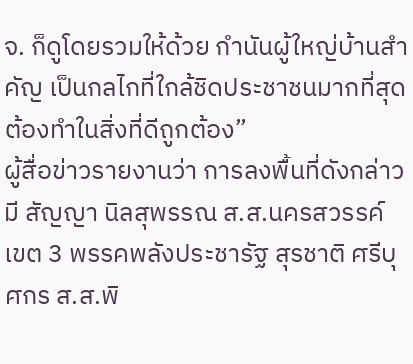จ. ก็ดูโดยรวมให้ด้วย กำนันผู้ใหญ่บ้านสำคัญ เป็นกลไกที่ใกล้ชิดประชาชนมากที่สุด ต้องทำในสิ่งที่ดีถูกต้อง”
ผู้สื่อข่าวรายงานว่า การลงพื้นที่ดังกล่าวมี สัญญา นิลสุพรรณ ส.ส.นครสวรรค์ เขต 3 พรรคพลังประชารัฐ สุรชาติ ศรีบุศกร ส.ส.พิ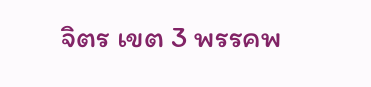จิตร เขต 3 พรรคพ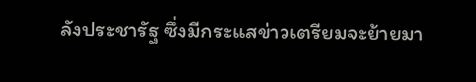ลังประชารัฐ ซึ่งมีกระแสข่าวเตรียมจะย้ายมา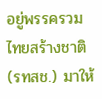อยู่พรรครวมไทยสร้างชาติ (รทสช.) มาให้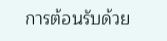การต้อนรับด้วย